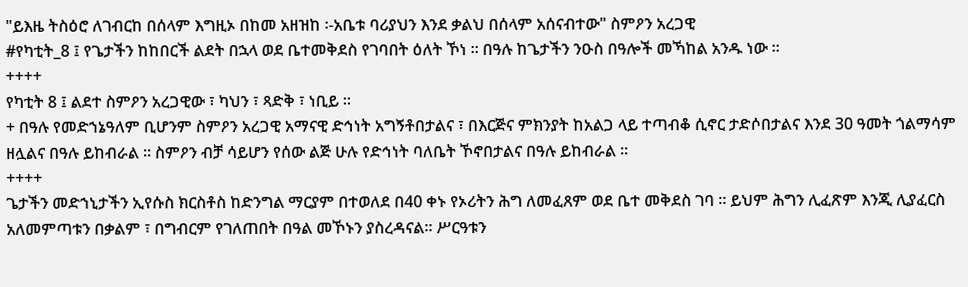"ይእዜ ትስዕሮ ለገብርከ በሰላም እግዚኦ በከመ አዘዝከ ፡-አቤቱ ባሪያህን እንደ ቃልህ በሰላም አሰናብተው" ስምዖን አረጋዊ
#የካቲት_8 ፤ የጌታችን ከከበርች ልደት በኋላ ወደ ቤተመቅደስ የገባበት ዕለት ኾነ ፡፡ በዓሉ ከጌታችን ንዑስ በዓሎች መኻከል አንዱ ነው ፡፡
++++
የካቲት 8 ፤ ልደተ ስምዖን አረጋዊው ፣ ካህን ፣ ጻድቅ ፣ ነቢይ ፡፡
+ በዓሉ የመድኀኔዓለም ቢሆንም ስምዖን አረጋዊ አማናዊ ድኅነት አግኝቶበታልና ፣ በእርጅና ምክንያት ከአልጋ ላይ ተጣብቆ ሲኖር ታድሶበታልና እንደ 30 ዓመት ጎልማሳም ዘሏልና በዓሉ ይከብራል ። ስምዖን ብቻ ሳይሆን የሰው ልጅ ሁሉ የድኅነት ባለቤት ኾኖበታልና በዓሉ ይከብራል ።
++++
ጌታችን መድኀኒታችን ኢየሱስ ክርስቶስ ከድንግል ማርያም በተወለደ በ40 ቀኑ የኦሪትን ሕግ ለመፈጸም ወደ ቤተ መቅደስ ገባ ። ይህም ሕግን ሊፈጽም እንጂ ሊያፈርስ አለመምጣቱን በቃልም ፣ በግብርም የገለጠበት በዓል መኾኑን ያስረዳናል። ሥርዓቱን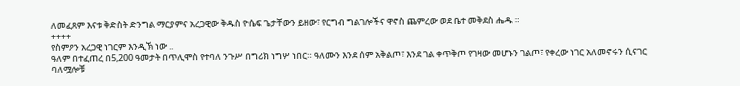ለመፈጸም እናቱ ቅድስት ድንግል ማርያምና አረጋዊው ቅዱስ ዮሴፍ ጌታቸውን ይዘው፣ የርግብ ግልገሎችና ዋኖስ ጨምረው ወደ ቤተ መቅደስ ሔዱ ።
++++
የስምዖን አረጋዊ ነገርም እንዲኽ ነው ..
ዓለም በተፈጠረ በ5,200 ዓመታት በጥሊሞስ የተባለ ንጉሥ በግሪክ ነግሦ ነበር። ዓለሙን እንደ ሰም አቅልጦ፣ እንደ ገል ቀጥቅጦ የገዛው መሆኑን ገልጦ፣ የቀረው ነገር አለመኖሩን ሲናገር ባለሟሎቹ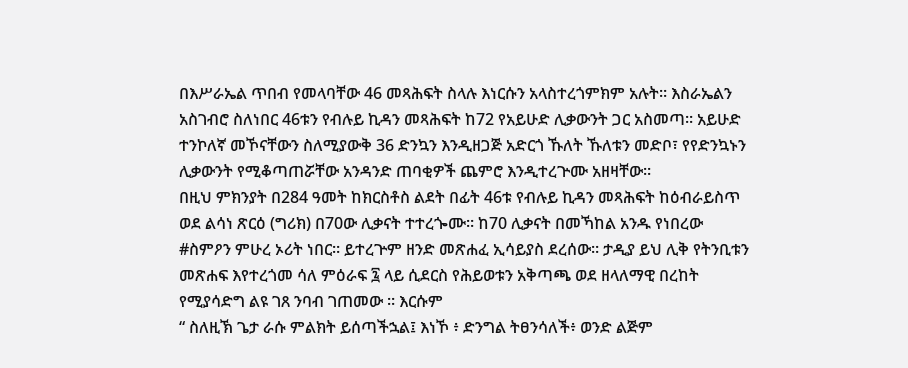በእሥራኤል ጥበብ የመላባቸው 46 መጻሕፍት ስላሉ እነርሱን አላስተረጎምክም አሉት። እስራኤልን አስገብሮ ስለነበር 46ቱን የብሉይ ኪዳን መጻሕፍት ከ72 የአይሁድ ሊቃውንት ጋር አስመጣ። አይሁድ ተንኮለኛ መኾናቸውን ስለሚያውቅ 36 ድንኳን እንዲዘጋጅ አድርጎ ኹለት ኹለቱን መድቦ፣ የየድንኳኑን ሊቃውንት የሚቆጣጠሯቸው አንዳንድ ጠባቂዎች ጨምሮ እንዲተረጕሙ አዘዛቸው።
በዚህ ምክንያት በ284 ዓመት ከክርስቶስ ልደት በፊት 46ቱ የብሉይ ኪዳን መጻሕፍት ከዕብራይስጥ ወደ ልሳነ ጽርዕ (ግሪክ) በ70ው ሊቃናት ተተረጐሙ። ከ70 ሊቃናት በመኻከል አንዱ የነበረው #ስምዖን ምሁረ ኦሪት ነበር። ይተረጕም ዘንድ መጽሐፈ ኢሳይያስ ደረሰው። ታዲያ ይህ ሊቅ የትንቢቱን መጽሐፍ እየተረጎመ ሳለ ምዕራፍ ፯ ላይ ሲደርስ የሕይወቱን አቅጣጫ ወደ ዘላለማዊ በረከት የሚያሳድግ ልዩ ገጸ ንባብ ገጠመው ። እርሱም
“ ስለዚኽ ጌታ ራሱ ምልክት ይሰጣችኋል፤ እነኾ ፥ ድንግል ትፀንሳለች፥ ወንድ ልጅም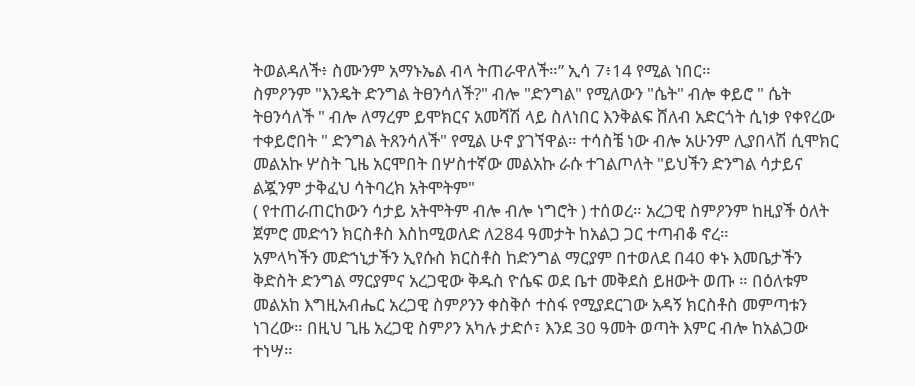ትወልዳለች፥ ስሙንም አማኑኤል ብላ ትጠራዋለች።” ኢሳ 7፥14 የሚል ነበር።
ስምዖንም "እንዴት ድንግል ትፀንሳለች?" ብሎ "ድንግል" የሚለውን "ሴት" ብሎ ቀይሮ " ሴት ትፀንሳለች " ብሎ ለማረም ይሞክርና አመሻሽ ላይ ስለነበር እንቅልፍ ሸለብ አድርጎት ሲነቃ የቀየረው ተቀይሮበት " ድንግል ትጸንሳለች" የሚል ሁኖ ያገኘዋል። ተሳስቼ ነው ብሎ አሁንም ሊያበላሽ ሲሞክር መልአኩ ሦስት ጊዜ አርሞበት በሦስተኛው መልአኩ ራሱ ተገልጦለት "ይህችን ድንግል ሳታይና ልጇንም ታቅፈህ ሳትባረክ አትሞትም"
( የተጠራጠርከውን ሳታይ አትሞትም ብሎ ብሎ ነግሮት ) ተሰወረ። አረጋዊ ስምዖንም ከዚያች ዕለት ጀምሮ መድኅን ክርስቶስ እስከሚወለድ ለ284 ዓመታት ከአልጋ ጋር ተጣብቆ ኖረ።
አምላካችን መድኀኒታችን ኢየሱስ ክርስቶስ ከድንግል ማርያም በተወለደ በ40 ቀኑ እመቤታችን ቅድስት ድንግል ማርያምና አረጋዊው ቅዱስ ዮሴፍ ወደ ቤተ መቅደስ ይዘውት ወጡ ። በዕለቱም መልአከ እግዚአብሔር አረጋዊ ስምዖንን ቀስቅሶ ተስፋ የሚያደርገው አዳኝ ክርስቶስ መምጣቱን ነገረው። በዚህ ጊዜ አረጋዊ ስምዖን አካሉ ታድሶ፣ እንደ 30 ዓመት ወጣት እምር ብሎ ከአልጋው ተነሣ።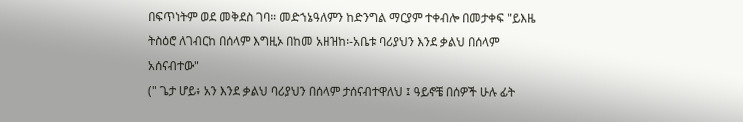በፍጥነትም ወደ መቅደስ ገባ። መድኀኔዓለምን ከድንግል ማርያም ተቀብሎ በመታቀፍ "ይእዜ ትስዕሮ ለገብርከ በሰላም እግዚኦ በከመ አዘዝከ፡-አቤቱ ባሪያህን እንደ ቃልህ በሰላም አሰናብተው"
(" ጌታ ሆይ፥ አን እንደ ቃልህ ባሪያህን በሰላም ታሰናብተዋለህ ፤ ዓይኖቼ በሰዎች ሁሉ ፊት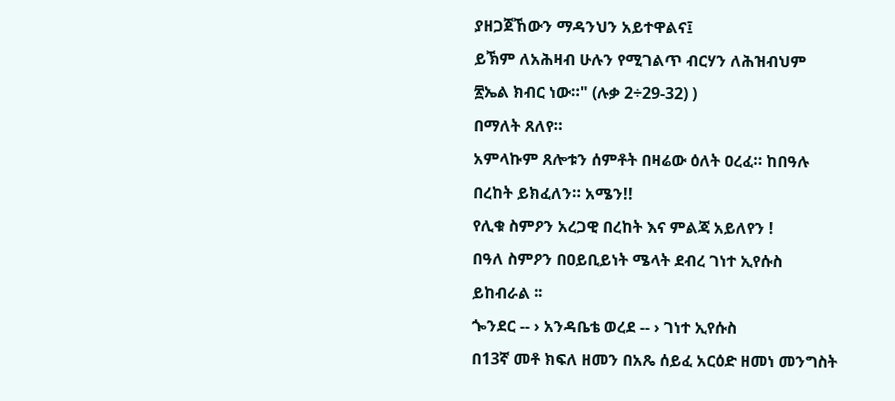ያዘጋጀኸውን ማዳንህን አይተዋልና፤
ይኽም ለአሕዛብ ሁሉን የሚገልጥ ብርሃን ለሕዝብህም ፳ኤል ክብር ነው።" (ሉቃ 2÷29-32) )
በማለት ጸለየ።
አምላኩም ጸሎቱን ሰምቶት በዛሬው ዕለት ዐረፈ። ከበዓሉ በረከት ይክፈለን። አሜን!!
የሊቁ ስምዖን አረጋዊ በረከት እና ምልጃ አይለየን !
በዓለ ስምዖን በዐይቢይነት ሜላት ደብረ ገነተ ኢየሱስ ይከብራል ፡፡
ጐንደር -- › አንዳቤቴ ወረደ -- › ገነተ ኢየሱስ
በ13ኛ መቶ ክፍለ ዘመን በአጼ ሰይፈ አርዕድ ዘመነ መንግስት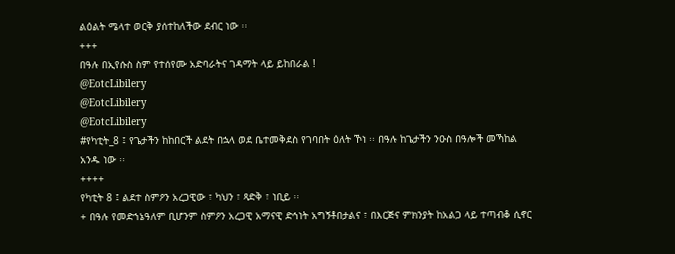ልዕልት ሜላተ ወርቅ ያሰተከለችው ደብር ነው ፡፡
+++
በዓሉ በኢየሱስ ስም የተሰየሙ አድባራትና ገዳማት ላይ ይከበራል !
@EotcLibilery
@EotcLibilery
@EotcLibilery
#የካቲት_8 ፤ የጌታችን ከከበርች ልደት በኋላ ወደ ቤተመቅደስ የገባበት ዕለት ኾነ ፡፡ በዓሉ ከጌታችን ንዑስ በዓሎች መኻከል አንዱ ነው ፡፡
++++
የካቲት 8 ፤ ልደተ ስምዖን አረጋዊው ፣ ካህን ፣ ጻድቅ ፣ ነቢይ ፡፡
+ በዓሉ የመድኀኔዓለም ቢሆንም ስምዖን አረጋዊ አማናዊ ድኅነት አግኝቶበታልና ፣ በእርጅና ምክንያት ከአልጋ ላይ ተጣብቆ ሲኖር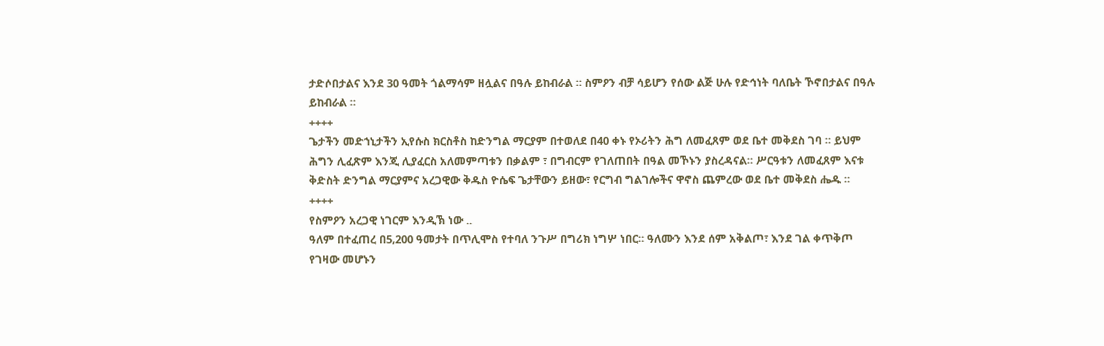ታድሶበታልና እንደ 30 ዓመት ጎልማሳም ዘሏልና በዓሉ ይከብራል ። ስምዖን ብቻ ሳይሆን የሰው ልጅ ሁሉ የድኅነት ባለቤት ኾኖበታልና በዓሉ ይከብራል ።
++++
ጌታችን መድኀኒታችን ኢየሱስ ክርስቶስ ከድንግል ማርያም በተወለደ በ40 ቀኑ የኦሪትን ሕግ ለመፈጸም ወደ ቤተ መቅደስ ገባ ። ይህም ሕግን ሊፈጽም እንጂ ሊያፈርስ አለመምጣቱን በቃልም ፣ በግብርም የገለጠበት በዓል መኾኑን ያስረዳናል። ሥርዓቱን ለመፈጸም እናቱ ቅድስት ድንግል ማርያምና አረጋዊው ቅዱስ ዮሴፍ ጌታቸውን ይዘው፣ የርግብ ግልገሎችና ዋኖስ ጨምረው ወደ ቤተ መቅደስ ሔዱ ።
++++
የስምዖን አረጋዊ ነገርም እንዲኽ ነው ..
ዓለም በተፈጠረ በ5,200 ዓመታት በጥሊሞስ የተባለ ንጉሥ በግሪክ ነግሦ ነበር። ዓለሙን እንደ ሰም አቅልጦ፣ እንደ ገል ቀጥቅጦ የገዛው መሆኑን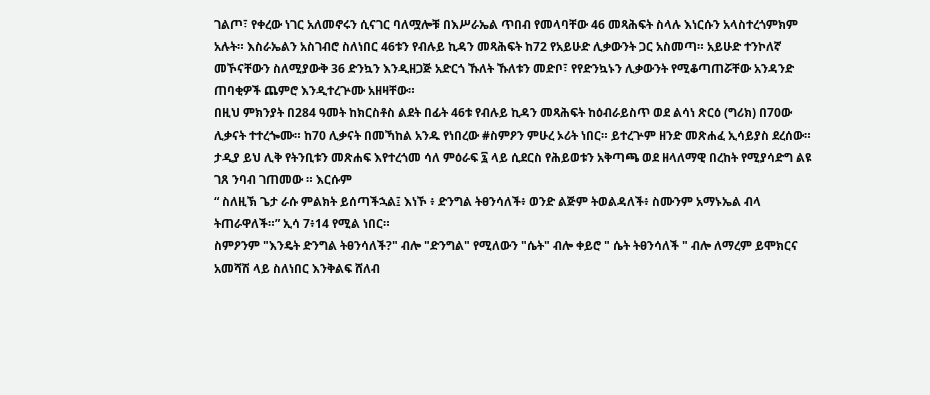ገልጦ፣ የቀረው ነገር አለመኖሩን ሲናገር ባለሟሎቹ በእሥራኤል ጥበብ የመላባቸው 46 መጻሕፍት ስላሉ እነርሱን አላስተረጎምክም አሉት። እስራኤልን አስገብሮ ስለነበር 46ቱን የብሉይ ኪዳን መጻሕፍት ከ72 የአይሁድ ሊቃውንት ጋር አስመጣ። አይሁድ ተንኮለኛ መኾናቸውን ስለሚያውቅ 36 ድንኳን እንዲዘጋጅ አድርጎ ኹለት ኹለቱን መድቦ፣ የየድንኳኑን ሊቃውንት የሚቆጣጠሯቸው አንዳንድ ጠባቂዎች ጨምሮ እንዲተረጕሙ አዘዛቸው።
በዚህ ምክንያት በ284 ዓመት ከክርስቶስ ልደት በፊት 46ቱ የብሉይ ኪዳን መጻሕፍት ከዕብራይስጥ ወደ ልሳነ ጽርዕ (ግሪክ) በ70ው ሊቃናት ተተረጐሙ። ከ70 ሊቃናት በመኻከል አንዱ የነበረው #ስምዖን ምሁረ ኦሪት ነበር። ይተረጕም ዘንድ መጽሐፈ ኢሳይያስ ደረሰው። ታዲያ ይህ ሊቅ የትንቢቱን መጽሐፍ እየተረጎመ ሳለ ምዕራፍ ፯ ላይ ሲደርስ የሕይወቱን አቅጣጫ ወደ ዘላለማዊ በረከት የሚያሳድግ ልዩ ገጸ ንባብ ገጠመው ። እርሱም
“ ስለዚኽ ጌታ ራሱ ምልክት ይሰጣችኋል፤ እነኾ ፥ ድንግል ትፀንሳለች፥ ወንድ ልጅም ትወልዳለች፥ ስሙንም አማኑኤል ብላ ትጠራዋለች።” ኢሳ 7፥14 የሚል ነበር።
ስምዖንም "እንዴት ድንግል ትፀንሳለች?" ብሎ "ድንግል" የሚለውን "ሴት" ብሎ ቀይሮ " ሴት ትፀንሳለች " ብሎ ለማረም ይሞክርና አመሻሽ ላይ ስለነበር እንቅልፍ ሸለብ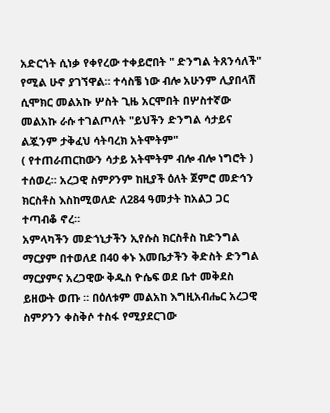አድርጎት ሲነቃ የቀየረው ተቀይሮበት " ድንግል ትጸንሳለች" የሚል ሁኖ ያገኘዋል። ተሳስቼ ነው ብሎ አሁንም ሊያበላሽ ሲሞክር መልአኩ ሦስት ጊዜ አርሞበት በሦስተኛው መልአኩ ራሱ ተገልጦለት "ይህችን ድንግል ሳታይና ልጇንም ታቅፈህ ሳትባረክ አትሞትም"
( የተጠራጠርከውን ሳታይ አትሞትም ብሎ ብሎ ነግሮት ) ተሰወረ። አረጋዊ ስምዖንም ከዚያች ዕለት ጀምሮ መድኅን ክርስቶስ እስከሚወለድ ለ284 ዓመታት ከአልጋ ጋር ተጣብቆ ኖረ።
አምላካችን መድኀኒታችን ኢየሱስ ክርስቶስ ከድንግል ማርያም በተወለደ በ40 ቀኑ እመቤታችን ቅድስት ድንግል ማርያምና አረጋዊው ቅዱስ ዮሴፍ ወደ ቤተ መቅደስ ይዘውት ወጡ ። በዕለቱም መልአከ እግዚአብሔር አረጋዊ ስምዖንን ቀስቅሶ ተስፋ የሚያደርገው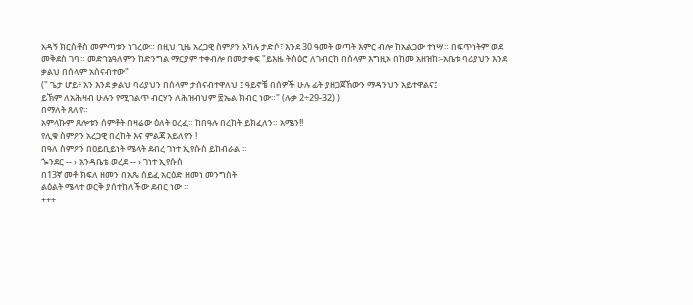አዳኝ ክርስቶስ መምጣቱን ነገረው። በዚህ ጊዜ አረጋዊ ስምዖን አካሉ ታድሶ፣ እንደ 30 ዓመት ወጣት እምር ብሎ ከአልጋው ተነሣ። በፍጥነትም ወደ መቅደስ ገባ። መድኀኔዓለምን ከድንግል ማርያም ተቀብሎ በመታቀፍ "ይእዜ ትስዕሮ ለገብርከ በሰላም እግዚኦ በከመ አዘዝከ፡-አቤቱ ባሪያህን እንደ ቃልህ በሰላም አሰናብተው"
(" ጌታ ሆይ፥ አን እንደ ቃልህ ባሪያህን በሰላም ታሰናብተዋለህ ፤ ዓይኖቼ በሰዎች ሁሉ ፊት ያዘጋጀኸውን ማዳንህን አይተዋልና፤
ይኽም ለአሕዛብ ሁሉን የሚገልጥ ብርሃን ለሕዝብህም ፳ኤል ክብር ነው።" (ሉቃ 2÷29-32) )
በማለት ጸለየ።
አምላኩም ጸሎቱን ሰምቶት በዛሬው ዕለት ዐረፈ። ከበዓሉ በረከት ይክፈለን። አሜን!!
የሊቁ ስምዖን አረጋዊ በረከት እና ምልጃ አይለየን !
በዓለ ስምዖን በዐይቢይነት ሜላት ደብረ ገነተ ኢየሱስ ይከብራል ፡፡
ጐንደር -- › አንዳቤቴ ወረደ -- › ገነተ ኢየሱስ
በ13ኛ መቶ ክፍለ ዘመን በአጼ ሰይፈ አርዕድ ዘመነ መንግስት
ልዕልት ሜላተ ወርቅ ያሰተከለችው ደብር ነው ፡፡
+++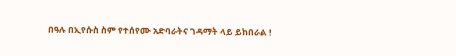በዓሉ በኢየሱስ ስም የተሰየሙ አድባራትና ገዳማት ላይ ይከበራል !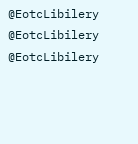@EotcLibilery
@EotcLibilery
@EotcLibilery